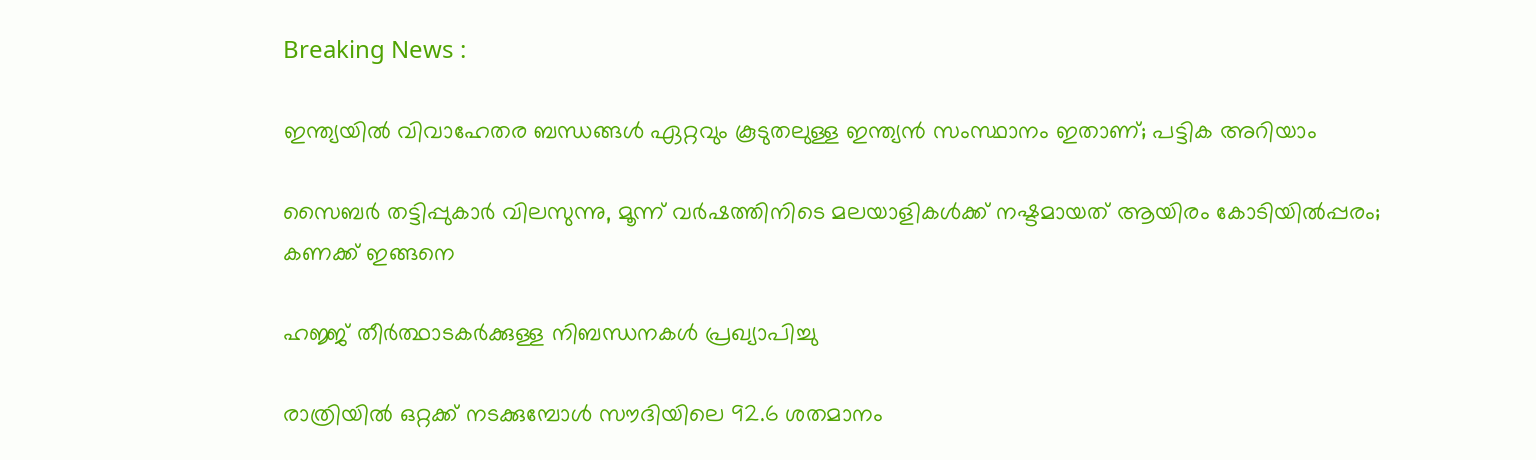Breaking News :

ഇന്ത്യയില്‍ വിവാഹേതര ബന്ധങ്ങള്‍ ഏറ്റവും കൂടുതലുള്ള ഇന്ത്യന്‍ സംസ്ഥാനം ഇതാണ്; പട്ടിക അറിയാം

സൈബര്‍ തട്ടിപ്പുകാര്‍ വിലസുന്നു, മൂന്ന് വര്‍ഷത്തിനിടെ മലയാളികള്‍ക്ക് നഷ്ടമായത് ആയിരം കോടിയില്‍പ്പരം; കണക്ക് ഇങ്ങനെ

ഹജ്ജ് തീർത്ഥാടകർക്കുള്ള നിബന്ധനകൾ പ്രഖ്യാപിച്ചു

രാത്രിയിൽ ഒറ്റക്ക് നടക്കുമ്പോൾ സൗദിയിലെ 92.6 ശതമാനം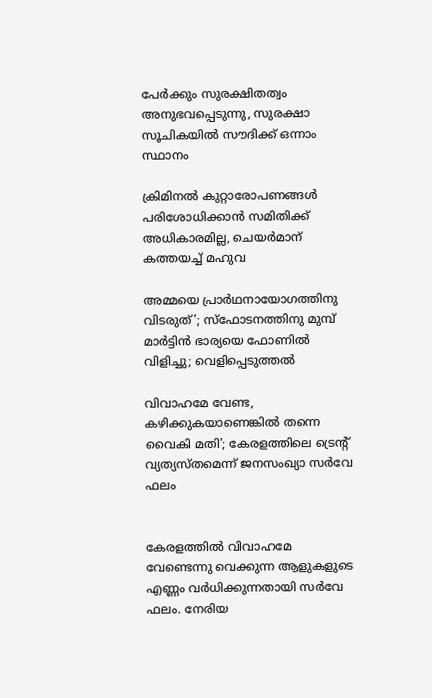പേർക്കും സുരക്ഷിതത്വം അനുഭവപ്പെടുന്നു, സുരക്ഷാ സൂചികയിൽ സൗദിക്ക് ഒന്നാം സ്ഥാനം

ക്രിമിനല്‍ കുറ്റാരോപണങ്ങള്‍ പരിശോധിക്കാന്‍ സമിതിക്ക്‌ അധികാരമില്ല, ചെയര്‍മാന്‌ കത്തയച്ച് മഹുവ

അമ്മയെ പ്രാര്‍ഥനായോഗത്തിനു വിടരുത്’; സ്‌ഫോടനത്തിനു മുമ്പ് മാര്‍ട്ടിന്‍ ഭാര്യയെ ഫോണില്‍ വിളിച്ചു; വെളിപ്പെടുത്തല്‍

വിവാഹമേ വേണ്ട, കഴിക്കുകയാണെങ്കിൽ തന്നെ വൈകി മതി’; കേരളത്തിലെ ട്രെൻ്റ് വ്യത്യസ്‌തമെന്ന് ജനസംഖ്യാ സർവേ ഫലം


കേരളത്തിൽ വിവാഹമേ വേണ്ടെന്നു വെക്കുന്ന ആളുകളുടെ എണ്ണം വർധിക്കുന്നതായി സർവേ ഫലം. നേരിയ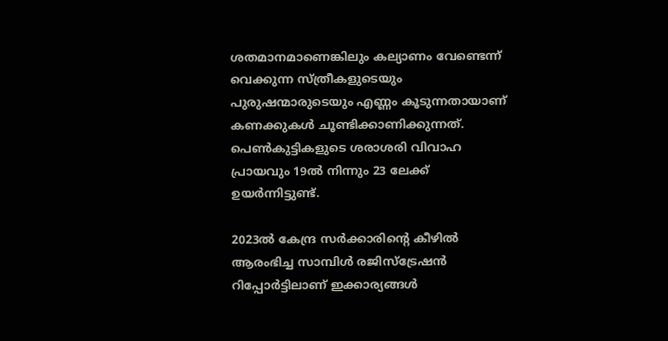ശതമാനമാണെങ്കിലും കല്യാണം വേണ്ടെന്ന് വെക്കുന്ന സ്‌ത്രീകളുടെയും പുരുഷന്മാരുടെയും എണ്ണം കൂടുന്നതായാണ് കണക്കുകള്‍ ചൂണ്ടിക്കാണിക്കുന്നത്. പെണ്‍കുട്ടികളുടെ ശരാശരി വിവാഹ പ്രായവും 19ൽ നിന്നും 23 ലേക്ക് ഉയർന്നിട്ടുണ്ട്.

2023ൽ കേന്ദ്ര സർക്കാരിൻ്റെ കീഴിൽ ആരംഭിച്ച സാമ്പിള്‍ രജിസ്ട്രേഷൻ റിപ്പോർട്ടിലാണ് ഇക്കാര്യങ്ങള്‍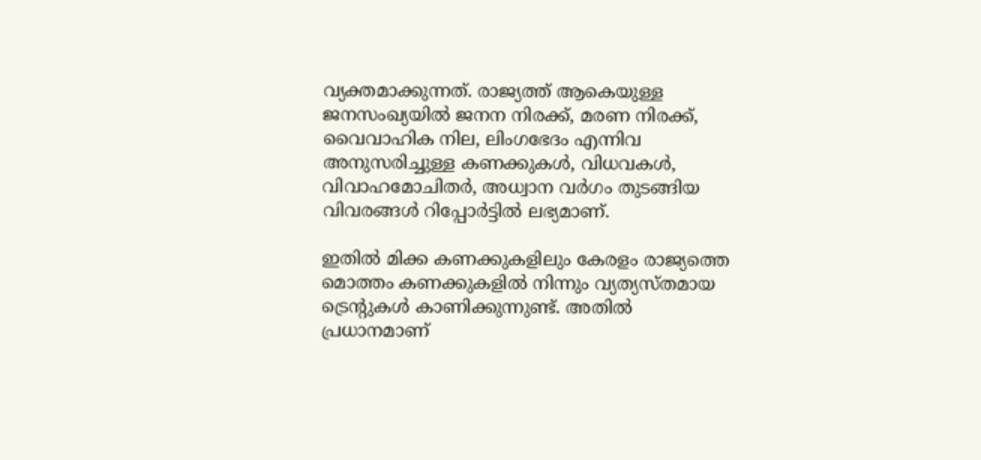വ്യക്തമാക്കുന്നത്. രാജ്യത്ത് ആകെയുള്ള ജനസംഖ്യയിൽ ജനന നിരക്ക്, മരണ നിരക്ക്, വൈവാഹിക നില, ലിംഗഭേദം എന്നിവ അനുസരിച്ചുള്ള കണക്കുകള്‍, വിധവകൾ, വിവാഹമോചിതർ, അധ്വാന വർഗം തുടങ്ങിയ വിവരങ്ങള്‍ റിപ്പോർട്ടിൽ ലഭ്യമാണ്.

ഇതിൽ മിക്ക കണക്കുകളിലും കേരളം രാജ്യത്തെ മൊത്തം കണക്കുകളിൽ നിന്നും വ്യത്യസ്‌തമായ ട്രെൻ്റുകള്‍ കാണിക്കുന്നുണ്ട്. അതിൽ പ്രധാനമാണ്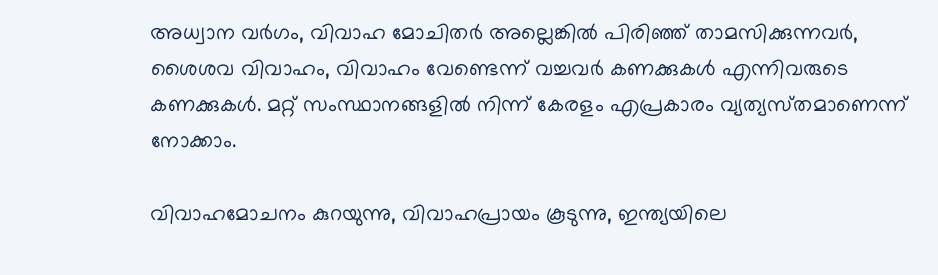അധ്വാന വർഗം, വിവാഹ മോചിതർ അല്ലെങ്കിൽ പിരിഞ്ഞ് താമസിക്കുന്നവർ, ശൈശവ വിവാഹം, വിവാഹം വേണ്ടെന്ന് വച്ചവർ കണക്കുകള്‍ എന്നിവരുടെ കണക്കുകള്‍. മറ്റ് സംസ്ഥാനങ്ങളിൽ നിന്ന് കേരളം എപ്രകാരം വ്യത്യസ്‌തമാണെന്ന് നോക്കാം.

വിവാഹമോചനം കുറയുന്നു, വിവാഹപ്രായം കൂടുന്നു, ഇന്ത്യയിലെ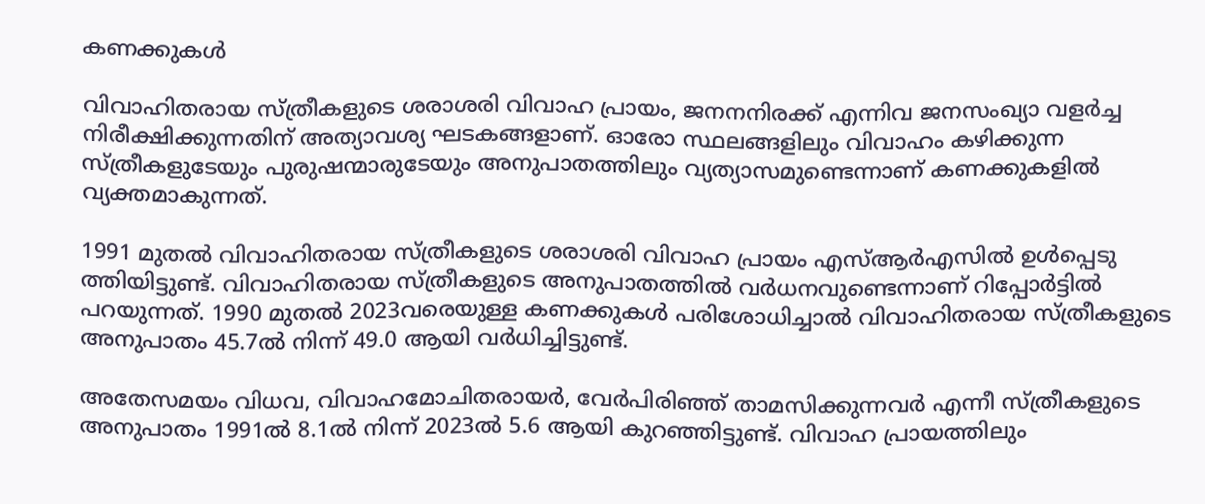കണക്കുകള്‍

വിവാഹിതരായ സ്ത്രീകളുടെ ശരാശരി വിവാഹ പ്രായം, ജനനനിരക്ക് എന്നിവ ജനസംഖ്യാ വളർച്ച നിരീക്ഷിക്കുന്നതിന് അത്യാവശ്യ ഘടകങ്ങളാണ്. ഓരോ സ്ഥലങ്ങളിലും വിവാഹം കഴിക്കുന്ന സ്‌ത്രീകളുടേയും പുരുഷന്മാരുടേയും അനുപാതത്തിലും വ്യത്യാസമുണ്ടെന്നാണ് കണക്കുകളിൽ വ്യക്തമാകുന്നത്.

1991 മുതൽ വിവാഹിതരായ സ്ത്രീകളുടെ ശരാശരി വിവാഹ പ്രായം എസ്‌ആർ‌എസിൽ ഉൾപ്പെടു ത്തിയിട്ടുണ്ട്. വിവാഹിതരായ സ്ത്രീകളുടെ അനുപാതത്തിൽ വർധനവുണ്ടെന്നാണ് റിപ്പോർട്ടിൽ പറയുന്നത്. 1990 മുതൽ 2023വരെയുള്ള കണക്കുകള്‍ പരിശോധിച്ചാൽ വിവാഹിതരായ സ്ത്രീകളുടെ അനുപാതം 45.7ൽ നിന്ന് 49.0 ആയി വർധിച്ചിട്ടുണ്ട്.

അതേസമയം വിധവ, വിവാഹമോചിതരായർ, വേർപിരിഞ്ഞ് താമസിക്കുന്നവർ എന്നീ സ്‌ത്രീകളുടെ അനുപാതം 1991ൽ 8.1ൽ നിന്ന് 2023ൽ 5.6 ആയി കുറഞ്ഞിട്ടുണ്ട്. വിവാഹ പ്രായത്തിലും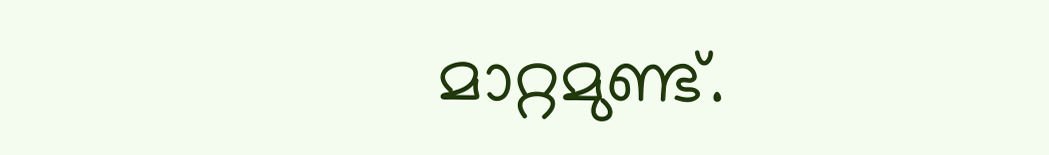മാറ്റമുണ്ട്.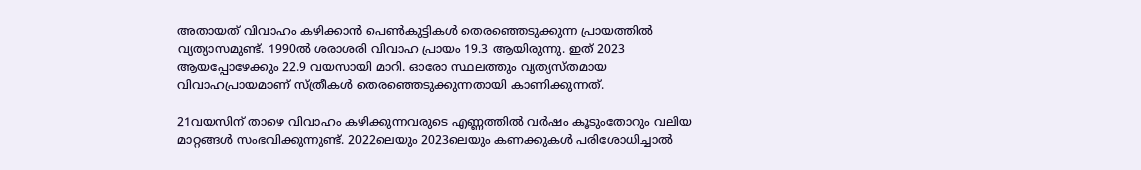അതായത് വിവാഹം കഴിക്കാൻ പെണ്‍കുട്ടികള്‍ തെരഞ്ഞെടുക്കുന്ന പ്രായത്തിൽ വ്യത്യാസമുണ്ട്. 1990ൽ ശരാശരി വിവാഹ പ്രായം 19.3 ആയിരുന്നു. ഇത് 2023 ആയപ്പോഴേക്കും 22.9 വയസായി മാറി. ഓരോ സ്ഥലത്തും വ്യത്യസ്‌തമായ വിവാഹപ്രായമാണ് സ്‌ത്രീകള്‍ തെരഞ്ഞെടുക്കുന്നതായി കാണിക്കുന്നത്.

21വയസിന് താഴെ വിവാഹം കഴിക്കുന്നവരുടെ എണ്ണത്തിൽ വർഷം കൂടുംതോറും വലിയ മാറ്റങ്ങള്‍ സംഭവിക്കുന്നുണ്ട്. 2022ലെയും 2023ലെയും കണക്കുകള്‍ പരിശോധിച്ചാൽ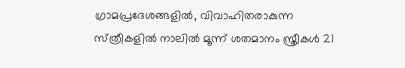ഗ്രാമപ്രദേശങ്ങളിൽ, വിവാഹിതരാകുന്ന സ്‌ത്രീകളിൽ നാലിൽ മൂന്ന് ശതമാനം സ്ത്രീകൾ 21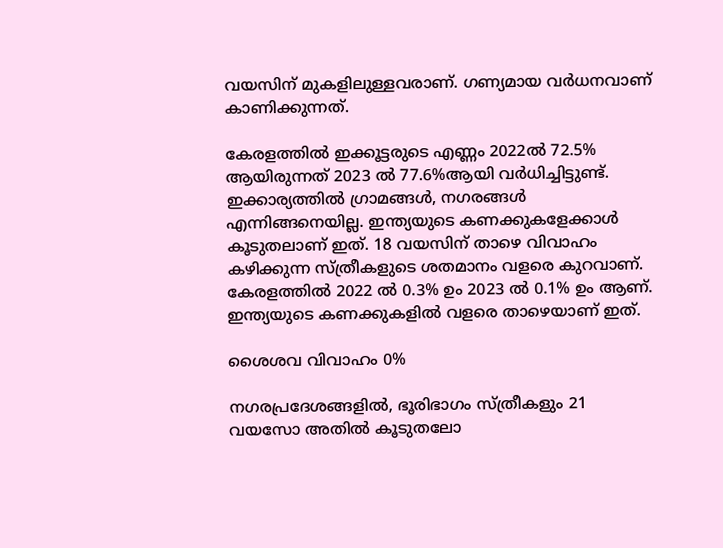വയസിന് മുകളിലുള്ളവരാണ്. ഗണ്യമായ വർധനവാണ് കാണിക്കുന്നത്.

കേരളത്തിൽ ഇക്കൂട്ടരുടെ എണ്ണം 2022ൽ 72.5% ആയിരുന്നത് 2023 ൽ 77.6%ആയി വർധിച്ചിട്ടുണ്ട്. ഇക്കാര്യത്തിൽ ഗ്രാമങ്ങള്‍, നഗരങ്ങള്‍ എന്നിങ്ങനെയില്ല. ഇന്ത്യയുടെ കണക്കുകളേക്കാള്‍ കൂടുതലാണ് ഇത്. 18 വയസിന് താഴെ വിവാഹം കഴിക്കുന്ന സ്ത്രീകളുടെ ശതമാനം വളരെ കുറവാണ്. കേരളത്തിൽ 2022 ൽ 0.3% ഉം 2023 ൽ 0.1% ഉം ആണ്. ഇന്ത്യയുടെ കണക്കുകളിൽ വളരെ താഴെയാണ് ഇത്.

ശൈശവ വിവാഹം 0%

നഗരപ്രദേശങ്ങളിൽ, ഭൂരിഭാഗം സ്ത്രീകളും 21 വയസോ അതിൽ കൂടുതലോ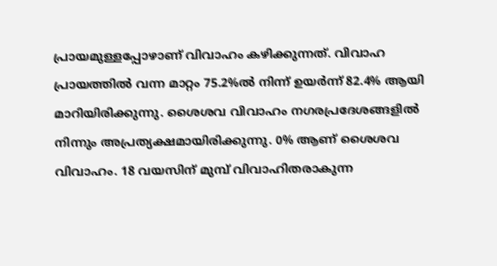പ്രായമുള്ളപ്പോഴാണ് വിവാഹം കഴിക്കുന്നത്. വിവാഹ പ്രായത്തിൽ വന്ന മാറ്റം 75.2%ൽ നിന്ന് ഉയർന്ന് 82.4% ആയി മാറിയിരിക്കുന്നു. ശൈശവ വിവാഹം നഗരപ്രദേശങ്ങളിൽ നിന്നും അപ്രത്യക്ഷമായിരിക്കുന്നു. 0% ആണ് ശൈശവ വിവാഹം. 18 വയസിന് മുമ്പ് വിവാഹിതരാകുന്ന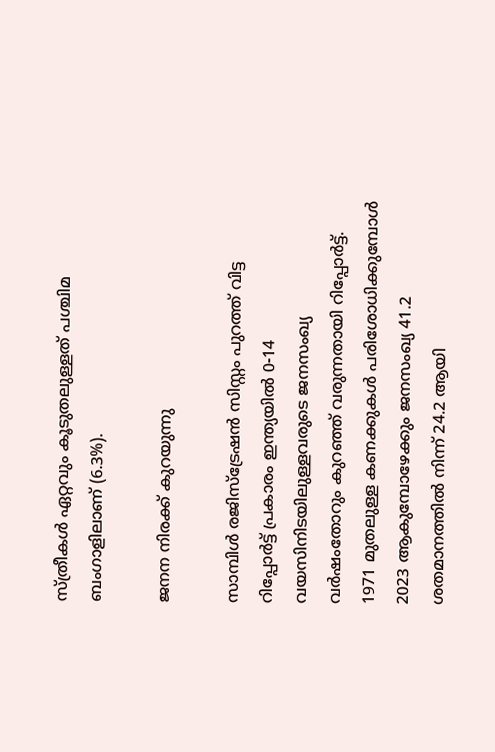സ്ത്രീകള്‍ ഏറ്റവും കൂടുതലുള്ളത് പശ്ചിമ ബംഗാളിലാണ് (6.3%).

ജനന നിരക്ക് കുറയുന്നു

സാമ്പിൾ രജിസ്ട്രേഷൻ സിസ്റ്റം പുറത്ത് വിട്ട റിപ്പോർട്ട് പ്രകാരം ഇന്ത്യയിൽ 0-14 വയസിനിടയിലുള്ളവരുടെ ജനസംഖ്യ വർഷംതോറും കുറഞ്ഞ് വരുന്നതായി റിപ്പോർട്ട്. 1971 മുതലുള്ള കണക്കുകള്‍ പരിശോധിക്കുമ്പോള്‍ 2023 ആകുമ്പോഴേക്കും ജനസംഖ്യ 41.2 ശതമാനത്തിൽ നിന്ന് 24.2 ആയി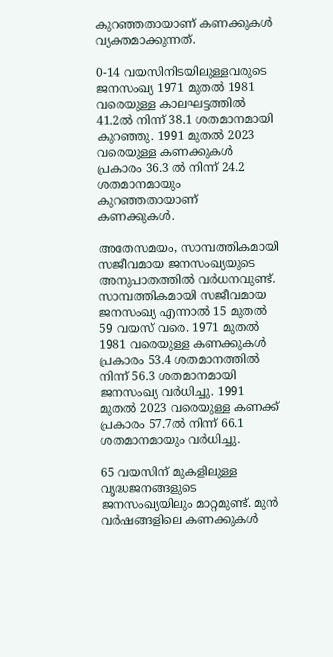കുറഞ്ഞതായാണ് കണക്കുകള്‍ വ്യക്തമാക്കുന്നത്.

0-14 വയസിനിടയിലുള്ളവരുടെ ജനസംഖ്യ 1971 മുതൽ 1981 വരെയുള്ള കാലഘട്ടത്തിൽ 41.2ൽ നിന്ന് 38.1 ശതമാനമായി കുറഞ്ഞു. 1991 മുതൽ 2023 വരെയുള്ള കണക്കുകള്‍ പ്രകാരം 36.3 ൽ നിന്ന് 24.2 ശതമാനമായും കുറഞ്ഞതായാണ് കണക്കുകള്‍.

അതേസമയം, സാമ്പത്തികമായി സജീവമായ ജനസംഖ്യയുടെ അനുപാതത്തിൽ വർധനവുണ്ട്. സാമ്പത്തികമായി സജീവമായ ജനസംഖ്യ എന്നാൽ 15 മുതൽ 59 വയസ് വരെ. 1971 മുതൽ 1981 വരെയുള്ള കണക്കുകള്‍ പ്രകാരം 53.4 ശതമാനത്തിൽ നിന്ന് 56.3 ശതമാനമായി ജനസംഖ്യ വർധിച്ചു. 1991 മുതൽ 2023 വരെയുള്ള കണക്ക് പ്രകാരം 57.7ൽ നിന്ന് 66.1 ശതമാനമായും വർധിച്ചു.

65 വയസിന് മുകളിലുള്ള വൃദ്ധജനങ്ങളുടെ ജനസംഖ്യയിലും മാറ്റമുണ്ട്. മുൻ വർഷങ്ങളിലെ കണക്കുകള്‍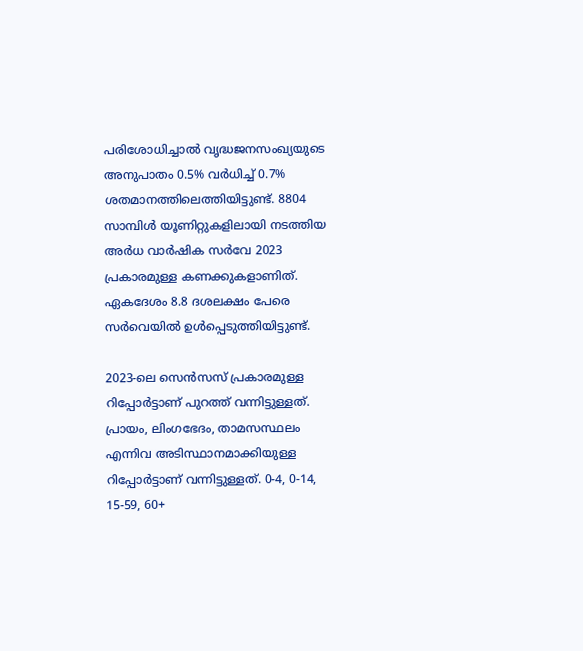പരിശോധിച്ചാൽ വൃദ്ധജനസംഖ്യയുടെ അനുപാതം 0.5% വർധിച്ച് 0.7% ശതമാനത്തിലെത്തിയിട്ടുണ്ട്. 8804 സാമ്പിൾ യൂണിറ്റുകളിലായി നടത്തിയ അർധ വാർഷിക സർവേ 2023 പ്രകാരമുള്ള കണക്കുകളാണിത്. ഏകദേശം 8.8 ദശലക്ഷം പേരെ സർവെയിൽ ഉള്‍പ്പെടുത്തിയിട്ടുണ്ട്.

2023-ലെ സെൻസസ് പ്രകാരമുള്ള റിപ്പോർട്ടാണ് പുറത്ത് വന്നിട്ടുള്ളത്. പ്രായം, ലിംഗഭേദം, താമസസ്ഥലം എന്നിവ അടിസ്ഥാനമാക്കിയുള്ള റിപ്പോർട്ടാണ് വന്നിട്ടുള്ളത്. 0-4, 0-14, 15-59, 60+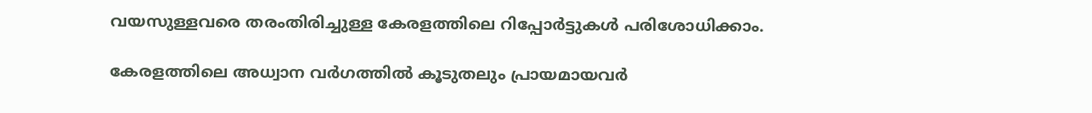വയസുള്ളവരെ തരംതിരിച്ചുള്ള കേരളത്തിലെ റിപ്പോർട്ടുകള്‍ പരിശോധിക്കാം.

കേരളത്തിലെ അധ്വാന വർഗത്തിൽ കൂടുതലും പ്രായമായവർ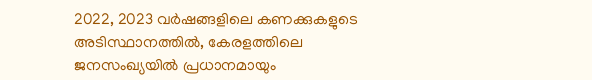2022, 2023 വർഷങ്ങളിലെ കണക്കുകളുടെ അടിസ്ഥാനത്തിൽ, കേരളത്തിലെ ജനസംഖ്യയിൽ പ്രധാനമായും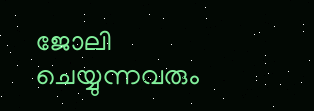ജോലി ചെയ്യുന്നവരും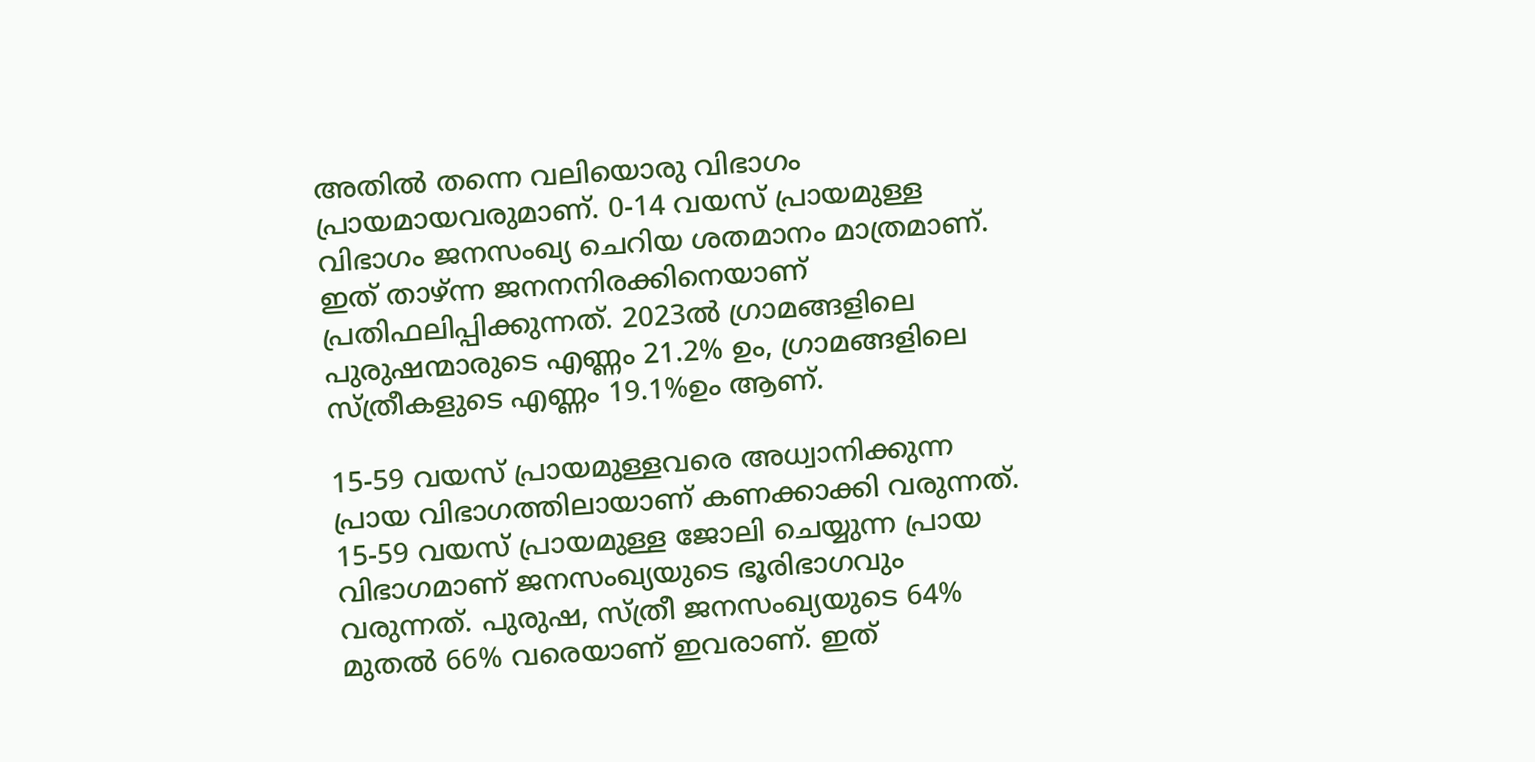അതിൽ തന്നെ വലിയൊരു വിഭാഗം പ്രായമായവരുമാണ്. 0-14 വയസ് പ്രായമുള്ള വിഭാഗം ജനസംഖ്യ ചെറിയ ശതമാനം മാത്രമാണ്. ഇത് താഴ്ന്ന ജനനനിരക്കിനെയാണ് പ്രതിഫലിപ്പിക്കുന്നത്. 2023ൽ ഗ്രാമങ്ങളിലെ പുരുഷന്മാരുടെ എണ്ണം 21.2% ഉം, ഗ്രാമങ്ങളിലെ സ്ത്രീകളുടെ എണ്ണം 19.1%ഉം ആണ്.

15-59 വയസ് പ്രായമുള്ളവരെ അധ്വാനിക്കുന്ന പ്രായ വിഭാഗത്തിലായാണ് കണക്കാക്കി വരുന്നത്. 15-59 വയസ് പ്രായമുള്ള ജോലി ചെയ്യുന്ന പ്രായ വിഭാഗമാണ് ജനസംഖ്യയുടെ ഭൂരിഭാഗവും വരുന്നത്. പുരുഷ, സ്ത്രീ ജനസംഖ്യയുടെ 64% മുതൽ 66% വരെയാണ് ഇവരാണ്. ഇത്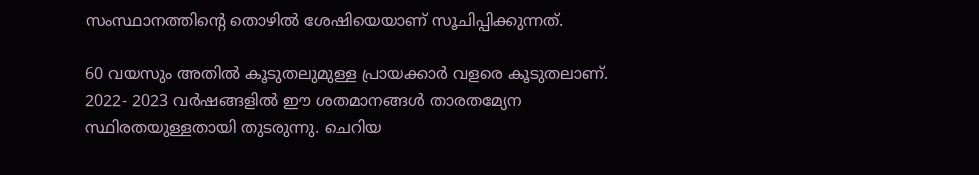സംസ്ഥാനത്തിൻ്റെ തൊഴിൽ ശേഷിയെയാണ് സൂചിപ്പിക്കുന്നത്.

60 വയസും അതിൽ കൂടുതലുമുള്ള പ്രായക്കാർ വളരെ കൂടുതലാണ്. 2022- 2023 വർഷങ്ങളിൽ ഈ ശതമാനങ്ങൾ താരതമ്യേന സ്ഥിരതയുള്ളതായി തുടരുന്നു. ചെറിയ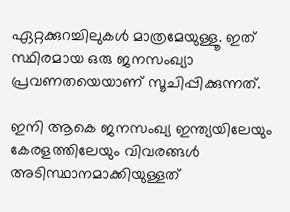ഏറ്റക്കുറച്ചിലുകൾ മാത്രമേയുള്ളൂ. ഇത് സ്ഥിരമായ ഒരു ജനസംഖ്യാ പ്രവണതയെയാണ് സൂചിപ്പിക്കുന്നത്.

ഇനി ആകെ ജനസംഖ്യ ഇന്ത്യയിലേയും കേരളത്തിലേയും വിവരങ്ങള്‍ അടിസ്ഥാനമാക്കിയുള്ളത്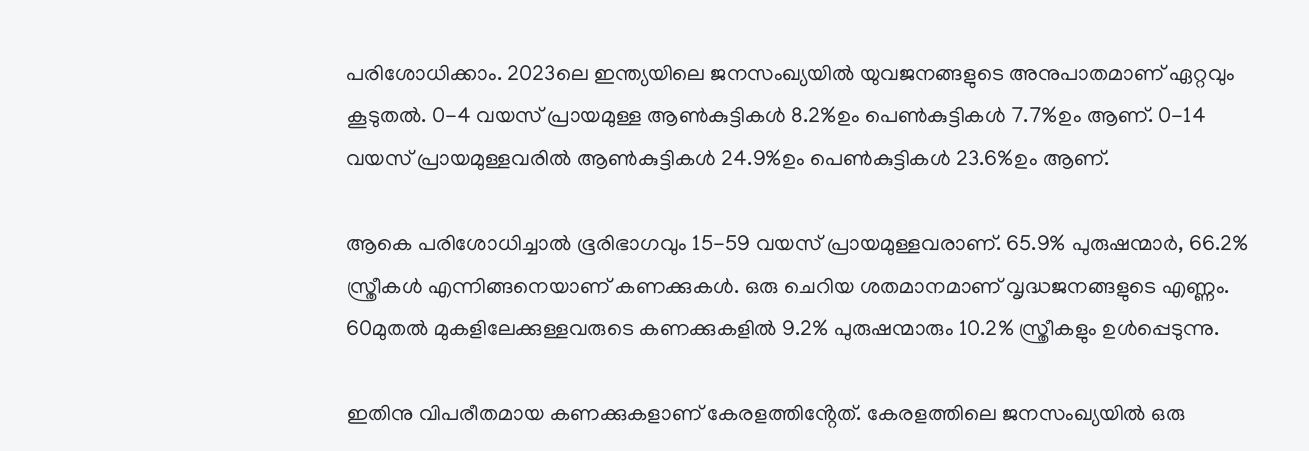പരിശോധിക്കാം. 2023ലെ ഇന്ത്യയിലെ ജനസംഖ്യയിൽ യുവജനങ്ങളുടെ അനുപാതമാണ് ഏറ്റവും കൂടുതൽ. 0-4 വയസ് പ്രായമുള്ള ആണ്‍കുട്ടികള്‍ 8.2%ഉം പെണ്‍കുട്ടികള്‍ 7.7%ഉം ആണ്. 0-14 വയസ് പ്രായമുള്ളവരിൽ ആണ്‍കുട്ടികള്‍ 24.9%ഉം പെണ്‍കുട്ടികള്‍ 23.6%ഉം ആണ്.

ആകെ പരിശോധിച്ചാൽ ഭൂരിഭാഗവും 15-59 വയസ് പ്രായമുള്ളവരാണ്. 65.9% പുരുഷന്മാർ, 66.2% സ്ത്രീകൾ എന്നിങ്ങനെയാണ് കണക്കുകള്‍. ഒരു ചെറിയ ശതമാനമാണ് വൃദ്ധജനങ്ങളുടെ എണ്ണം. 60മുതൽ മുകളിലേക്കുള്ളവരുടെ കണക്കുകളിൽ 9.2% പുരുഷന്മാരും 10.2% സ്ത്രീകളും ഉള്‍പ്പെടുന്നു.

ഇതിനു വിപരീതമായ കണക്കുകളാണ് കേരളത്തിൻ്റേത്. കേരളത്തിലെ ജനസംഖ്യയിൽ ഒരു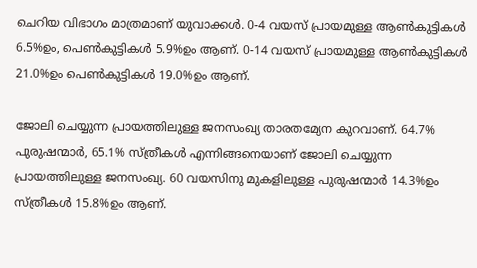ചെറിയ വിഭാഗം മാത്രമാണ് യുവാക്കള്‍. 0-4 വയസ് പ്രായമുള്ള ആണ്‍കുട്ടികള്‍ 6.5%ഉം, പെണ്‍കുട്ടികള്‍ 5.9%ഉം ആണ്. 0-14 വയസ് പ്രായമുള്ള ആണ്‍കുട്ടികള്‍ 21.0%ഉം പെണ്‍കുട്ടികള്‍ 19.0%ഉം ആണ്.

ജോലി ചെയ്യുന്ന പ്രായത്തിലുള്ള ജനസംഖ്യ താരതമ്യേന കുറവാണ്. 64.7% പുരുഷന്മാർ, 65.1% സ്ത്രീകൾ എന്നിങ്ങനെയാണ് ജോലി ചെയ്യുന്ന പ്രായത്തിലുള്ള ജനസംഖ്യ. 60 വയസിനു മുകളിലുള്ള പുരുഷന്മാർ 14.3%ഉം സ്ത്രീകള്‍ 15.8%ഉം ആണ്.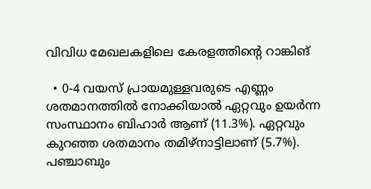വിവിധ മേഖലകളിലെ കേരളത്തിൻ്റെ റാങ്കിങ്

  • 0-4 വയസ് പ്രായമുള്ളവരുടെ എണ്ണം ശതമാനത്തിൽ നോക്കിയാൽ ഏറ്റവും ഉയർന്ന സംസ്ഥാനം ബിഹാർ ആണ് (11.3%). ഏറ്റവും കുറഞ്ഞ ശതമാനം തമിഴ്‌നാട്ടിലാണ് (5.7%). പഞ്ചാബും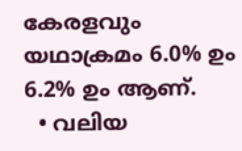കേരളവും യഥാക്രമം 6.0% ഉം 6.2% ഉം ആണ്.
  • വലിയ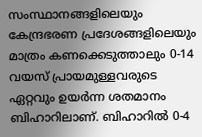സംസ്ഥാനങ്ങളിലെയും കേന്ദ്രഭരണ പ്രദേശങ്ങളിലെയും മാത്രം കണക്കെടുത്താലും 0-14 വയസ് പ്രായമുള്ളവരുടെ ഏറ്റവും ഉയർന്ന ശതമാനം ബിഹാറിലാണ്. ബിഹാറിൽ 0-4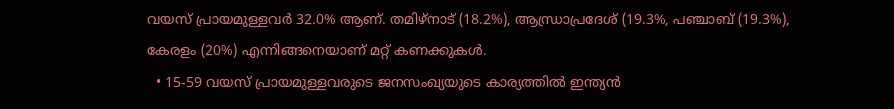വയസ് പ്രായമുള്ളവർ 32.0% ആണ്. തമിഴ്‌നാട് (18.2%), ആന്ധ്രാപ്രദേശ് (19.3%, പഞ്ചാബ് (19.3%), കേരളം (20%) എന്നിങ്ങനെയാണ് മറ്റ് കണക്കുകള്‍.
  • 15-59 വയസ് പ്രായമുള്ളവരുടെ ജനസംഖ്യയുടെ കാര്യത്തിൽ ഇന്ത്യൻ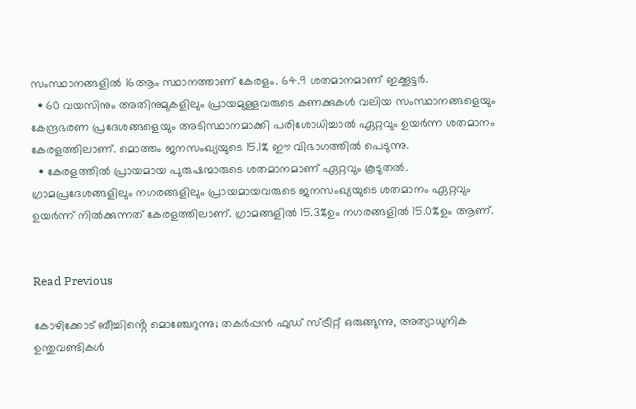സംസ്ഥാനങ്ങളിൽ 16ആം സ്ഥാനത്താണ് കേരളം. 64.9 ശതമാനമാണ് ഇക്കൂട്ടർ.
  • 60 വയസിനും അതിനുമുകളിലും പ്രായമുള്ളവരുടെ കണക്കുകള്‍ വലിയ സംസ്ഥാനങ്ങളെയും കേന്ദ്രഭരണ പ്രദേശങ്ങളെയും അടിസ്ഥാനമാക്കി പരിശോധിച്ചാൽ ഏറ്റവും ഉയർന്ന ശതമാനം കേരളത്തിലാണ്. മൊത്തം ജനസംഖ്യയുടെ 15.1% ഈ വിഭാഗത്തിൽ പെടുന്നു.
  • കേരളത്തിൽ പ്രായമായ പുരുഷന്മാരുടെ ശതമാനമാണ് ഏറ്റവും കൂടുതൽ. ഗ്രാമപ്രദേശങ്ങളിലും നഗരങ്ങളിലും പ്രായമായവരുടെ ജനസംഖ്യയുടെ ശതമാനം ഏറ്റവും ഉയർന്ന് നിൽക്കുന്നത് കേരളത്തിലാണ്. ഗ്രാമങ്ങളിൽ 15.3%ഉം നഗരങ്ങളിൽ 15.0%ഉം ആണ്.


Read Previous

കോഴിക്കോട് ബീച്ചിൻ്റെ മൊഞ്ചേറുന്നു; തകര്‍പ്പന്‍ ഫുഡ് സ്ട്രീറ്റ് ഒരുങ്ങുന്നു, അത്യാധുനിക ഉന്തുവണ്ടികള്‍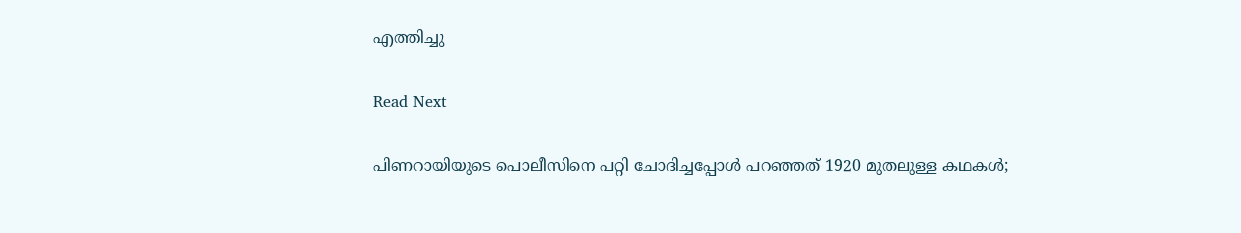എത്തിച്ചു

Read Next

പിണറായിയുടെ പൊലീസിനെ പറ്റി ചോദിച്ചപ്പോള്‍ പറഞ്ഞത് 1920 മുതലുള്ള കഥകള്‍;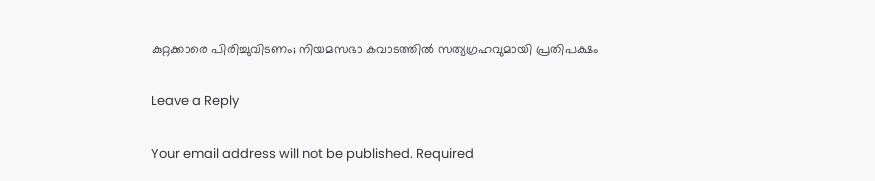കുറ്റക്കാരെ പിരിച്ചുവിടണം; നിയമസഭാ കവാടത്തില്‍ സത്യഗ്രഹവുമായി പ്രതിപക്ഷം

Leave a Reply

Your email address will not be published. Required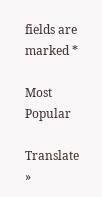fields are marked *

Most Popular

Translate »